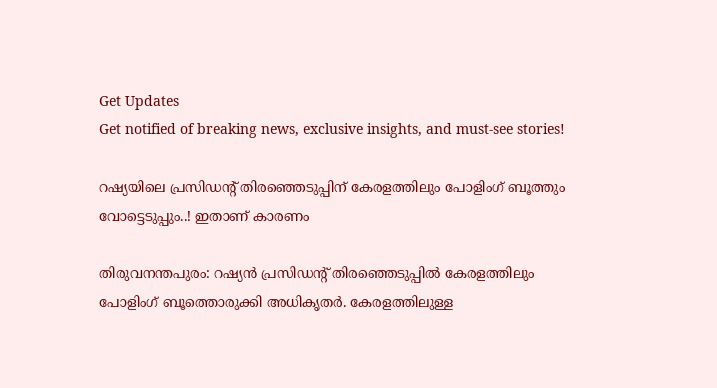Get Updates
Get notified of breaking news, exclusive insights, and must-see stories!

റഷ്യയിലെ പ്രസിഡന്റ് തിരഞ്ഞെടുപ്പിന് കേരളത്തിലും പോളിംഗ് ബൂത്തും വോട്ടെടുപ്പും..! ഇതാണ് കാരണം

തിരുവനന്തപുരം: റഷ്യന്‍ പ്രസിഡന്റ് തിരഞ്ഞെടുപ്പില്‍ കേരളത്തിലും പോളിംഗ് ബൂത്തൊരുക്കി അധികൃതര്‍. കേരളത്തിലുള്ള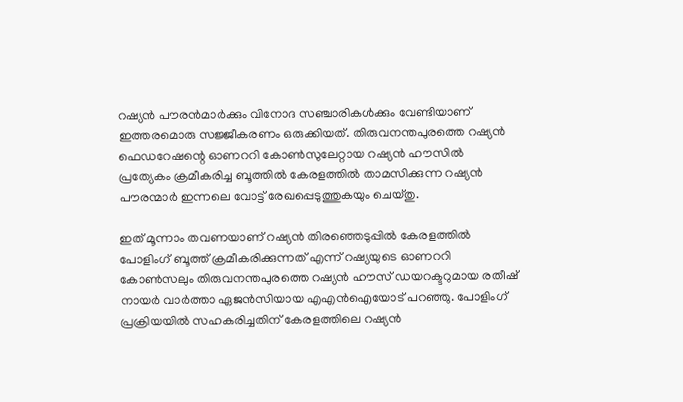റഷ്യന്‍ പൗരന്‍മാര്‍ക്കും വിനോദ സഞ്ചാരികള്‍ക്കും വേണ്ടിയാണ് ഇത്തരമൊരു സജ്ജീകരണം ഒരുക്കിയത്. തിരുവനന്തപുരത്തെ റഷ്യന്‍ ഫെഡറേഷന്റെ ഓണററി കോണ്‍സുലേറ്റായ റഷ്യന്‍ ഹൗസില്‍ പ്രത്യേകം ക്രമീകരിച്ച ബൂത്തില്‍ കേരളത്തില്‍ താമസിക്കുന്ന റഷ്യന്‍ പൗരന്മാര്‍ ഇന്നലെ വോട്ട് രേഖപ്പെടുത്തുകയും ചെയ്തു.

ഇത് മൂന്നാം തവണയാണ് റഷ്യന്‍ തിരഞ്ഞെടുപ്പില്‍ കേരളത്തില്‍ പോളിംഗ് ബൂത്ത് ക്രമീകരിക്കുന്നത് എന്ന് റഷ്യയുടെ ഓണററി കോണ്‍സലും തിരുവനന്തപുരത്തെ റഷ്യന്‍ ഹൗസ് ഡയറക്ടറുമായ രതീഷ് നായര്‍ വാര്‍ത്താ ഏജന്‍സിയായ എഎന്‍ഐയോട് പറഞ്ഞു. പോളിംഗ് പ്രക്രിയയില്‍ സഹകരിച്ചതിന് കേരളത്തിലെ റഷ്യന്‍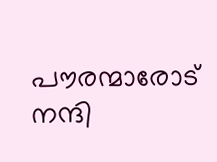പൗരന്മാരോട് നന്ദി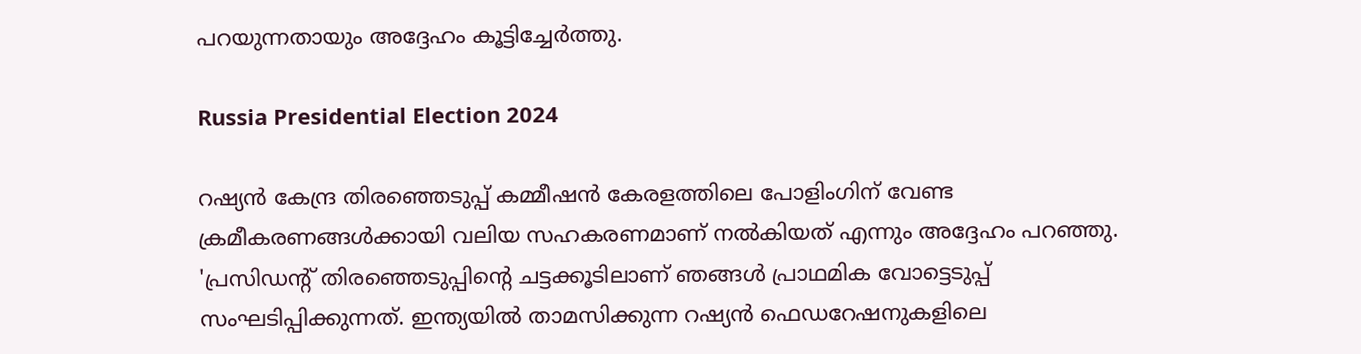പറയുന്നതായും അദ്ദേഹം കൂട്ടിച്ചേര്‍ത്തു.

Russia Presidential Election 2024

റഷ്യന്‍ കേന്ദ്ര തിരഞ്ഞെടുപ്പ് കമ്മീഷന്‍ കേരളത്തിലെ പോളിംഗിന് വേണ്ട ക്രമീകരണങ്ങള്‍ക്കായി വലിയ സഹകരണമാണ് നല്‍കിയത് എന്നും അദ്ദേഹം പറഞ്ഞു. 'പ്രസിഡന്റ് തിരഞ്ഞെടുപ്പിന്റെ ചട്ടക്കൂടിലാണ് ഞങ്ങള്‍ പ്രാഥമിക വോട്ടെടുപ്പ് സംഘടിപ്പിക്കുന്നത്. ഇന്ത്യയില്‍ താമസിക്കുന്ന റഷ്യന്‍ ഫെഡറേഷനുകളിലെ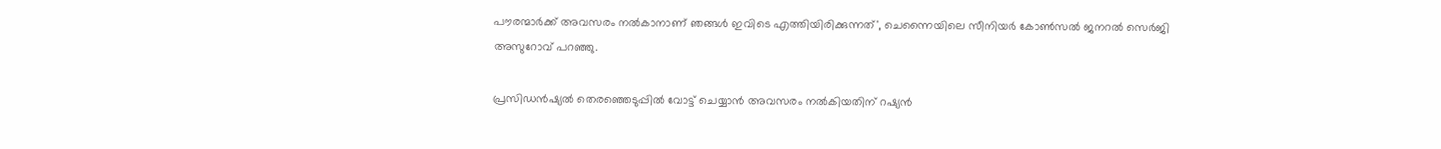പൗരന്മാര്‍ക്ക് അവസരം നല്‍കാനാണ് ഞങ്ങള്‍ ഇവിടെ എത്തിയിരിക്കുന്നത്', ചെന്നൈയിലെ സീനിയര്‍ കോണ്‍സല്‍ ജനറല്‍ സെര്‍ജി അസുറോവ് പറഞ്ഞു.

പ്രസിഡന്‍ഷ്യല്‍ തെരഞ്ഞെടുപ്പില്‍ വോട്ട് ചെയ്യാന്‍ അവസരം നല്‍കിയതിന് റഷ്യന്‍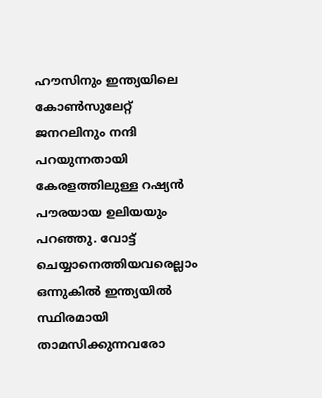ഹൗസിനും ഇന്ത്യയിലെ കോണ്‍സുലേറ്റ് ജനറലിനും നന്ദി പറയുന്നതായി കേരളത്തിലുള്ള റഷ്യന്‍ പൗരയായ ഉലിയയും പറഞ്ഞു. വോട്ട് ചെയ്യാനെത്തിയവരെല്ലാം ഒന്നുകില്‍ ഇന്ത്യയില്‍ സ്ഥിരമായി താമസിക്കുന്നവരോ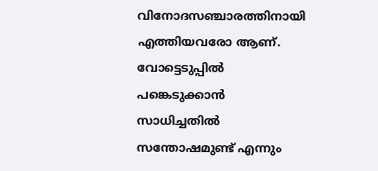വിനോദസഞ്ചാരത്തിനായി എത്തിയവരോ ആണ്. വോട്ടെടുപ്പില്‍ പങ്കെടുക്കാന്‍ സാധിച്ചതില്‍ സന്തോഷമുണ്ട് എന്നും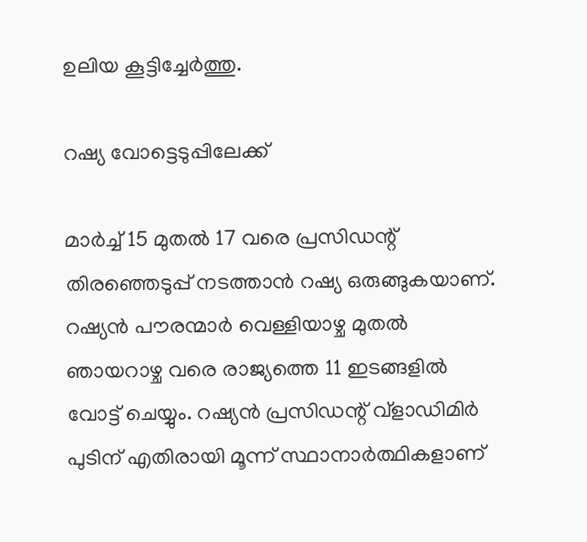ഉലിയ കൂട്ടിച്ചേര്‍ത്തു.

റഷ്യ വോട്ടെടുപ്പിലേക്ക്

മാര്‍ച്ച് 15 മുതല്‍ 17 വരെ പ്രസിഡന്റ് തിരഞ്ഞെടുപ്പ് നടത്താന്‍ റഷ്യ ഒരുങ്ങുകയാണ്. റഷ്യന്‍ പൗരന്മാര്‍ വെള്ളിയാഴ്ച മുതല്‍ ഞായറാഴ്ച വരെ രാജ്യത്തെ 11 ഇടങ്ങളില്‍ വോട്ട് ചെയ്യും. റഷ്യന്‍ പ്രസിഡന്റ് വ്ളാഡിമിര്‍ പുടിന് എതിരായി മൂന്ന് സ്ഥാനാര്‍ത്ഥികളാണ്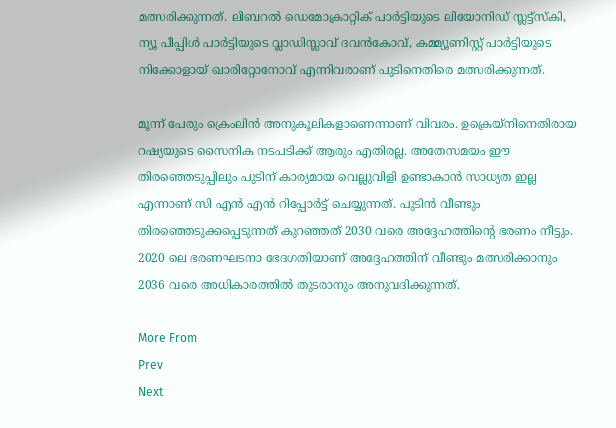മത്സരിക്കുന്നത്. ലിബറല്‍ ഡെമോക്രാറ്റിക് പാര്‍ട്ടിയുടെ ലിയോനിഡ് സ്ലട്ട്സ്‌കി, ന്യൂ പീപ്പിള്‍ പാര്‍ട്ടിയുടെ വ്ലാഡിസ്ലാവ് ദവന്‍കോവ്, കമ്മ്യൂണിസ്റ്റ് പാര്‍ട്ടിയുടെ നിക്കോളായ് ഖാരിറ്റോനോവ് എന്നിവരാണ് പുടിനെതിരെ മത്സരിക്കുന്നത്.

മൂന്ന് പേരും ക്രെംലിന്‍ അനുകൂലികളാണെന്നാണ് വിവരം. ഉക്രെയ്‌നിനെതിരായ റഷ്യയുടെ സൈനിക നടപടിക്ക് ആരും എതിരല്ല. അതേസമയം ഈ തിരഞ്ഞെടുപ്പിലും പുടിന് കാര്യമായ വെല്ലുവിളി ഉണ്ടാകാന്‍ സാധ്യത ഇല്ല എന്നാണ് സി എന്‍ എന്‍ റിപ്പോര്‍ട്ട് ചെയ്യുന്നത്. പുടിന്‍ വീണ്ടും തിരഞ്ഞെടുക്കപ്പെടുന്നത് കുറഞ്ഞത് 2030 വരെ അദ്ദേഹത്തിന്റെ ഭരണം നീട്ടും. 2020 ലെ ഭരണഘടനാ ഭേദഗതിയാണ് അദ്ദേഹത്തിന് വീണ്ടും മത്സരിക്കാനും 2036 വരെ അധികാരത്തില്‍ തുടരാനും അനുവദിക്കുന്നത്.

More From
Prev
Next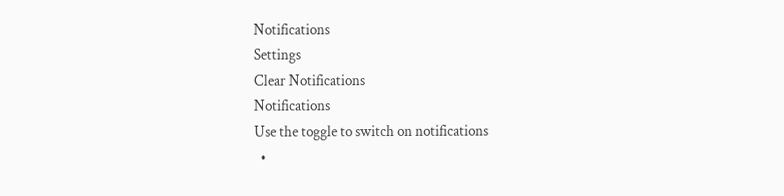Notifications
Settings
Clear Notifications
Notifications
Use the toggle to switch on notifications
  •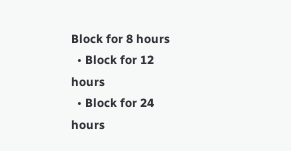Block for 8 hours
  • Block for 12 hours
  • Block for 24 hours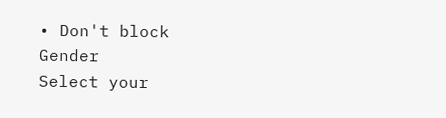• Don't block
Gender
Select your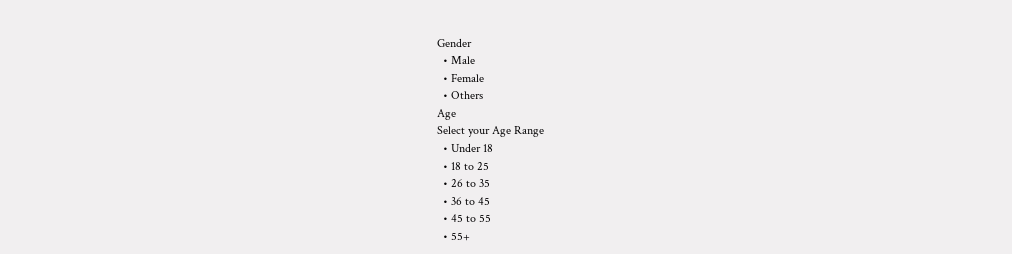Gender
  • Male
  • Female
  • Others
Age
Select your Age Range
  • Under 18
  • 18 to 25
  • 26 to 35
  • 36 to 45
  • 45 to 55
  • 55+